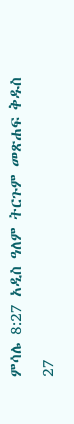ምሳሌ 8:27 አዲስ ዓለም ትርጉም መጽሐፍ ቅዱስ 27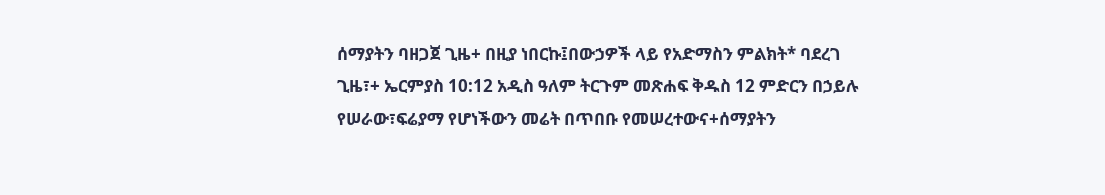ሰማያትን ባዘጋጀ ጊዜ+ በዚያ ነበርኩ፤በውኃዎች ላይ የአድማስን ምልክት* ባደረገ ጊዜ፣+ ኤርምያስ 10:12 አዲስ ዓለም ትርጉም መጽሐፍ ቅዱስ 12 ምድርን በኃይሉ የሠራው፣ፍሬያማ የሆነችውን መሬት በጥበቡ የመሠረተውና+ሰማያትን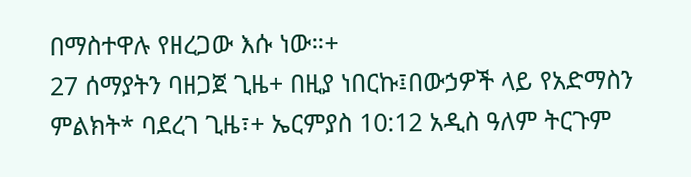በማስተዋሉ የዘረጋው እሱ ነው።+
27 ሰማያትን ባዘጋጀ ጊዜ+ በዚያ ነበርኩ፤በውኃዎች ላይ የአድማስን ምልክት* ባደረገ ጊዜ፣+ ኤርምያስ 10:12 አዲስ ዓለም ትርጉም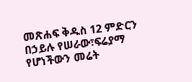መጽሐፍ ቅዱስ 12 ምድርን በኃይሉ የሠራው፣ፍሬያማ የሆነችውን መሬት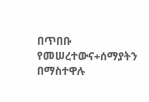በጥበቡ የመሠረተውና+ሰማያትን በማስተዋሉ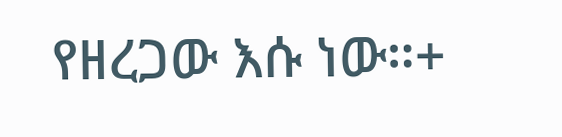የዘረጋው እሱ ነው።+